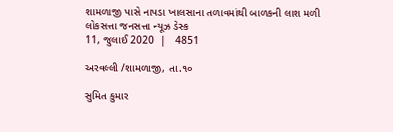શામળાજી પાસે નાપડા ખાલસાના તળાવમાંથી બાળકની લાશ મળી
લોકસત્તા જનસત્તા ન્યૂઝ ડેસ્ક
11, જુલાઈ 2020  |   4851

અરવલ્લી /શામળાજી, તા.૧૦

સુમિત કુમાર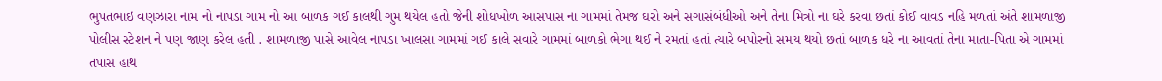ભુપતભાઇ વણઝારા નામ નો નાપડા ગામ નો આ બાળક ગઈ કાલથી ગુમ થયેલ હતો જેની શોધખોળ આસપાસ ના ગામમાં તેમજ ઘરો અને સગાસંબંધીઓ અને તેના મિત્રો ના ઘરે કરવા છતાં કોઈ વાવડ નહિ મળતાં અંતે શામળાજી પોલીસ સ્ટેશન ને પણ જાણ કરેલ હતી . શામળાજી પાસે આવેલ નાપડા ખાલસા ગામમાં ગઈ કાલે સવારે ગામમાં બાળકો ભેગા થઈ ને રમતાં હતાં ત્યારે બપોરનો સમય થયો છતાં બાળક ધરે ના આવતાં તેના માતા-પિતા એ ગામમાં તપાસ હાથ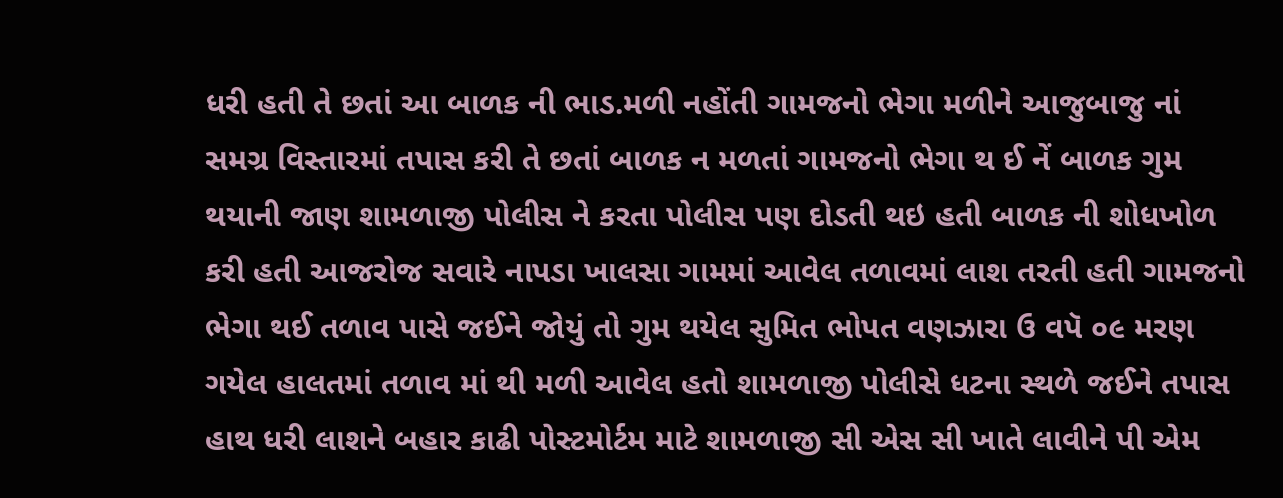ધરી હતી તે છતાં આ બાળક ની ભાડ.મળી નહોંતી ગામજનો ભેગા મળીને આજુબાજુ નાં સમગ્ર વિસ્તારમાં તપાસ કરી તે છતાં બાળક ન મળતાં ગામજનો ભેગા થ ઈ નેં બાળક ગુમ થયાની જાણ શામળાજી પોલીસ ને કરતા પોલીસ પણ દોડતી થઇ હતી બાળક ની શોધખોળ કરી હતી આજરોજ સવારે નાપડા ખાલસા ગામમાં આવેલ તળાવમાં લાશ તરતી હતી ગામજનો ભેગા થઈ તળાવ પાસે જઈને જોયું તો ગુમ થયેલ સુમિત ભોપત વણઝારા ઉ વપૅ ૦૯ મરણ ગયેલ હાલતમાં તળાવ માં થી મળી આવેલ હતો શામળાજી પોલીસે ધટના સ્થળે જઈને તપાસ હાથ ધરી લાશને બહાર કાઢી પોસ્ટમોર્ટમ માટે શામળાજી સી એસ સી ખાતે લાવીને પી એમ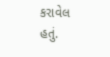કરાવેલ હતું.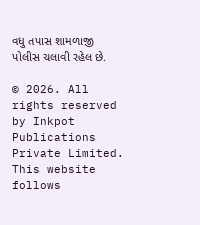વધુ તપાસ શામળાજી પોલીસ ચલાવી રહેલ છે.

© 2026. All rights reserved by Inkpot Publications Private Limited.
This website follows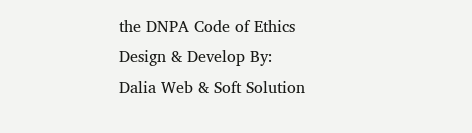the DNPA Code of Ethics
Design & Develop By:
Dalia Web & Soft Solution